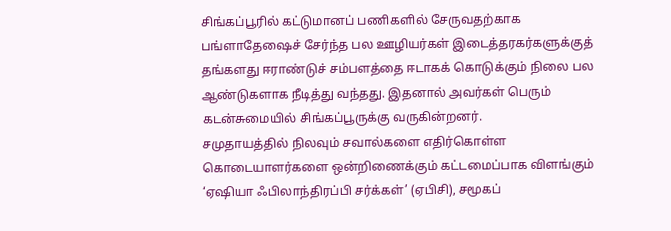சிங்கப்பூரில் கட்டுமானப் பணிகளில் சேருவதற்காக பங்ளாதேஷைச் சேர்ந்த பல ஊழியர்கள் இடைத்தரகர்களுக்குத் தங்களது ஈராண்டுச் சம்பளத்தை ஈடாகக் கொடுக்கும் நிலை பல ஆண்டுகளாக நீடித்து வந்தது. இதனால் அவர்கள் பெரும் கடன்சுமையில் சிங்கப்பூருக்கு வருகின்றனர்.
சமுதாயத்தில் நிலவும் சவால்களை எதிர்கொள்ள கொடையாளர்களை ஒன்றிணைக்கும் கட்டமைப்பாக விளங்கும் ‘ஏஷியா ஃபிலாந்திரப்பி சர்க்கள்’ (ஏபிசி), சமூகப்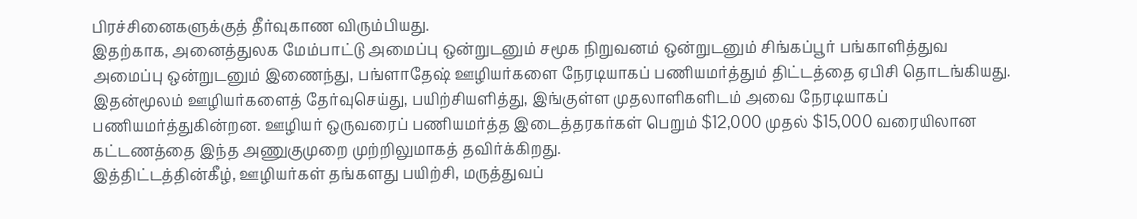பிரச்சினைகளுக்குத் தீர்வுகாண விரும்பியது.
இதற்காக, அனைத்துலக மேம்பாட்டு அமைப்பு ஒன்றுடனும் சமூக நிறுவனம் ஒன்றுடனும் சிங்கப்பூர் பங்காளித்துவ அமைப்பு ஒன்றுடனும் இணைந்து, பங்ளாதேஷ் ஊழியர்களை நேரடியாகப் பணியமர்த்தும் திட்டத்தை ஏபிசி தொடங்கியது.
இதன்மூலம் ஊழியர்களைத் தேர்வுசெய்து, பயிற்சியளித்து, இங்குள்ள முதலாளிகளிடம் அவை நேரடியாகப் பணியமர்த்துகின்றன. ஊழியர் ஒருவரைப் பணியமர்த்த இடைத்தரகர்கள் பெறும் $12,000 முதல் $15,000 வரையிலான கட்டணத்தை இந்த அணுகுமுறை முற்றிலுமாகத் தவிர்க்கிறது.
இத்திட்டத்தின்கீழ், ஊழியர்கள் தங்களது பயிற்சி, மருத்துவப்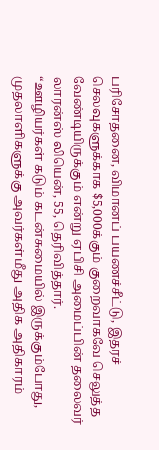பரிசோதனை, விமானப் பயணச்சீட்டு, இதரச் செலவுகளுக்காக $5,000க்கும் குறைவாகவே செலுத்த வேண்டியிருக்கும் என்று ஏபிசி அமைப்பின் தலைவர் லாரன்ஸ் லியென், 55, தெரிவித்தார்.
“ஊழியர்கள் கடும் கடன்சுமையில் இருக்கும்போது, முதலாளிகளுக்கு அவர்கள்மீது அதிக அதிகாரம்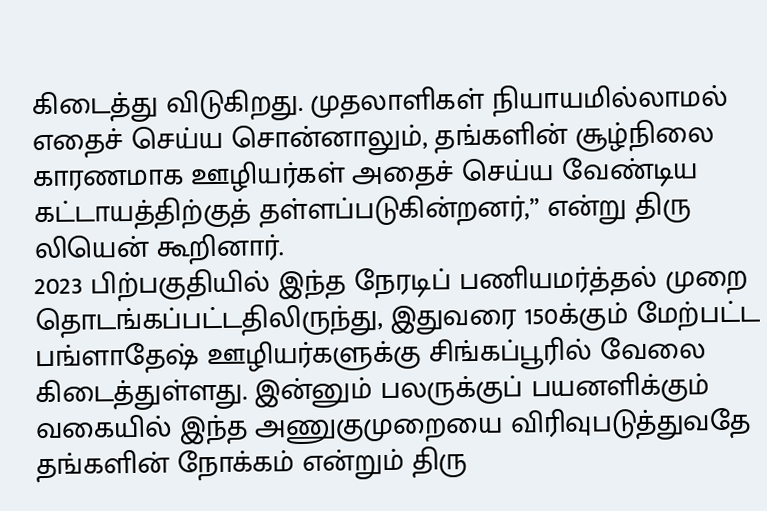கிடைத்து விடுகிறது. முதலாளிகள் நியாயமில்லாமல் எதைச் செய்ய சொன்னாலும், தங்களின் சூழ்நிலை காரணமாக ஊழியர்கள் அதைச் செய்ய வேண்டிய கட்டாயத்திற்குத் தள்ளப்படுகின்றனர்,” என்று திரு லியென் கூறினார்.
2023 பிற்பகுதியில் இந்த நேரடிப் பணியமர்த்தல் முறை தொடங்கப்பட்டதிலிருந்து, இதுவரை 150க்கும் மேற்பட்ட பங்ளாதேஷ் ஊழியர்களுக்கு சிங்கப்பூரில் வேலை கிடைத்துள்ளது. இன்னும் பலருக்குப் பயனளிக்கும் வகையில் இந்த அணுகுமுறையை விரிவுபடுத்துவதே தங்களின் நோக்கம் என்றும் திரு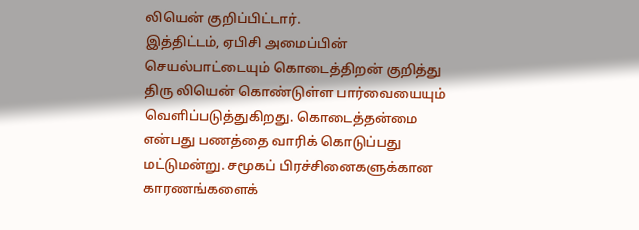லியென் குறிப்பிட்டார்.
இத்திட்டம், ஏபிசி அமைப்பின் செயல்பாட்டையும் கொடைத்திறன் குறித்து திரு லியென் கொண்டுள்ள பார்வையையும் வெளிப்படுத்துகிறது. கொடைத்தன்மை என்பது பணத்தை வாரிக் கொடுப்பது மட்டுமன்று. சமூகப் பிரச்சினைகளுக்கான காரணங்களைக்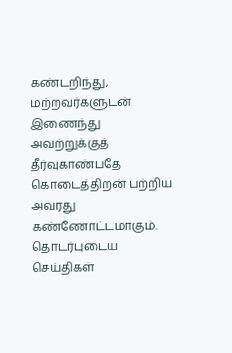கண்டறிந்து, மற்றவர்களுடன் இணைந்து அவற்றுக்குத் தீர்வுகாண்பதே கொடைத்திறன் பற்றிய அவரது கண்ணோட்டமாகும்.
தொடர்புடைய செய்திகள்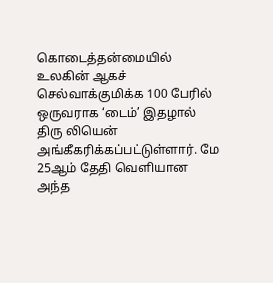கொடைத்தன்மையில் உலகின் ஆகச் செல்வாக்குமிக்க 100 பேரில் ஒருவராக ‘டைம்’ இதழால் திரு லியென் அங்கீகரிக்கப்பட்டுள்ளார். மே 25ஆம் தேதி வெளியான அந்த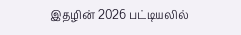இதழின் 2026 பட்டியலில்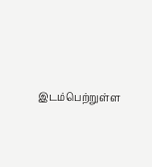இடம்பெற்றுள்ள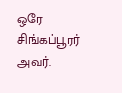ஒரே சிங்கப்பூரர் அவர்.